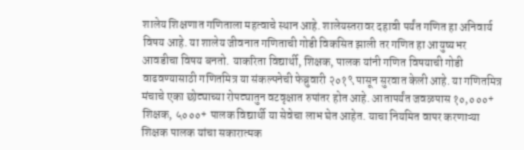शालेय शिक्षणात गणिताला महत्वाचे स्थान आहे. शालेयस्तरावर दहावी पर्यंत गणित हा अनिवार्य विषय आहे. या शालेय जीवनात गणिताची गोडी विकसित झाली तर गणित हा आयुष्यभर आवडीचा विषय बनतो. याकरिता विद्यार्थी, शिक्षक, पालक यांनी गणित विषयाची गोडी वाढवण्यासाठी गणितमित्र या संकल्पनेची फेब्रुवारी २०१९ पासून सुरवात केली आहे. या गणितमित्र मंचाचे एका छोट्याच्या रोपट्यातुन वटवृक्षात रुपांतर होत आहे. आतापर्यंत जवळपास १०,०००+ शिक्षक, ५०००+ पालक विद्यार्थी या सेवेचा लाभ घेत आहेत. याचा नियमित वापर करणाऱ्या शिक्षक पालक यांचा सकारात्मक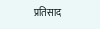प्रतिसाद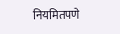नियमितपणे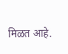मिळत आहे.